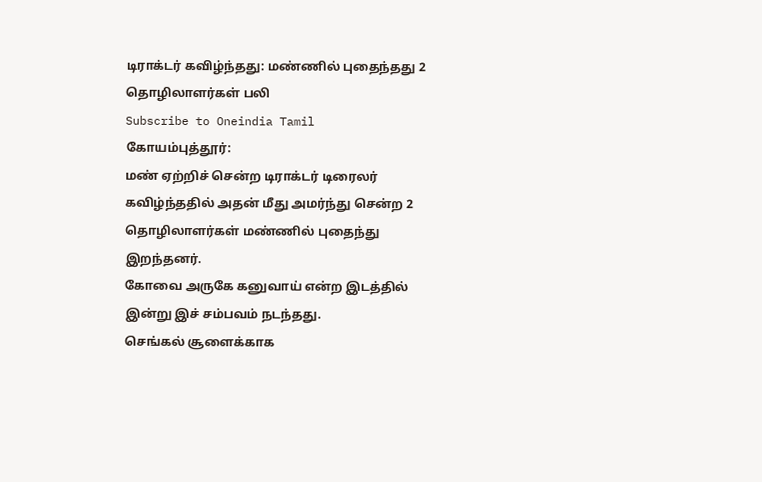டிராக்டர் கவிழ்ந்தது: மண்ணில் புதைந்தது 2 தொழிலாளர்கள் பலி
Subscribe to Oneindia Tamil
கோயம்புத்தூர்:
மண் ஏற்றிச் சென்ற டிராக்டர் டிரைலர் கவிழ்ந்ததில் அதன் மீது அமர்ந்து சென்ற 2 தொழிலாளர்கள் மண்ணில் புதைந்து இறந்தனர்.
கோவை அருகே கனுவாய் என்ற இடத்தில் இன்று இச் சம்பவம் நடந்தது.
செங்கல் சூளைக்காக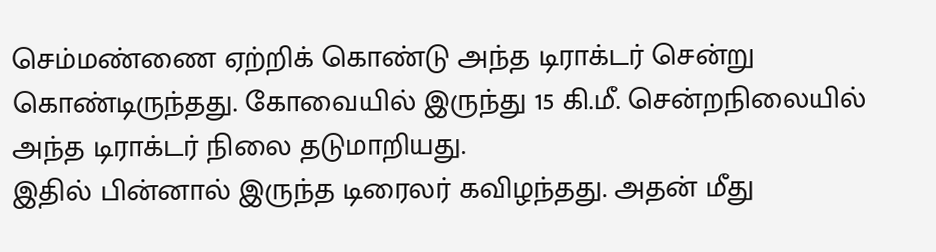செம்மண்ணை ஏற்றிக் கொண்டு அந்த டிராக்டர் சென்று கொண்டிருந்தது. கோவையில் இருந்து 15 கி.மீ. சென்றநிலையில் அந்த டிராக்டர் நிலை தடுமாறியது.
இதில் பின்னால் இருந்த டிரைலர் கவிழந்தது. அதன் மீது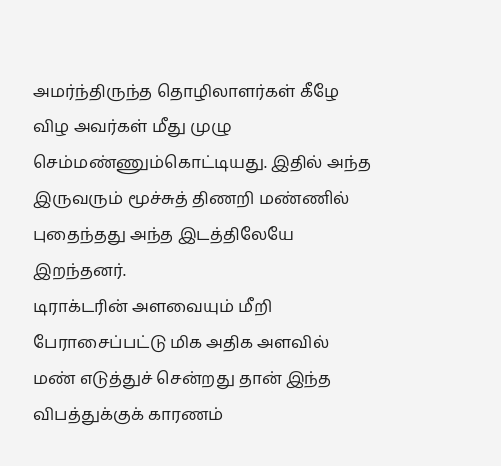அமர்ந்திருந்த தொழிலாளர்கள் கீழே விழ அவர்கள் மீது முழு செம்மண்ணும்கொட்டியது. இதில் அந்த இருவரும் மூச்சுத் திணறி மண்ணில் புதைந்தது அந்த இடத்திலேயே இறந்தனர்.
டிராக்டரின் அளவையும் மீறி பேராசைப்பட்டு மிக அதிக அளவில் மண் எடுத்துச் சென்றது தான் இந்த விபத்துக்குக் காரணம்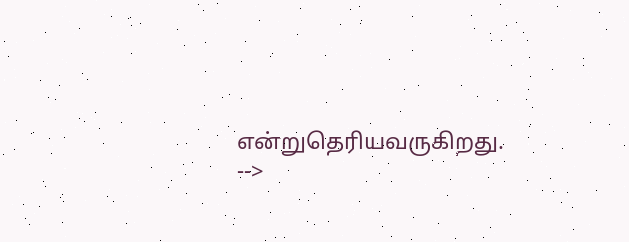என்றுதெரியவருகிறது.
-->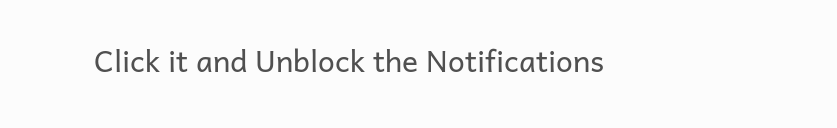Click it and Unblock the Notifications